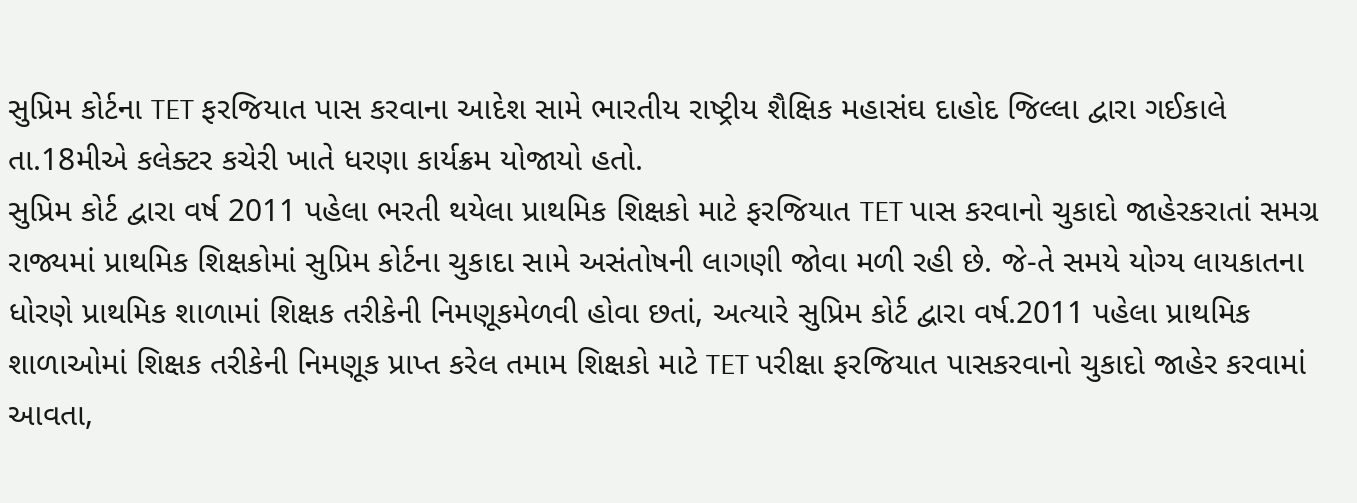સુપ્રિમ કોર્ટના TET ફરજિયાત પાસ કરવાના આદેશ સામે ભારતીય રાષ્ટ્રીય શૈક્ષિક મહાસંઘ દાહોદ જિલ્લા દ્વારા ગઈકાલે તા.18મીએ કલેક્ટર કચેરી ખાતે ધરણા કાર્યક્રમ યોજાયો હતો.
સુપ્રિમ કોર્ટ દ્વારા વર્ષ 2011 પહેલા ભરતી થયેલા પ્રાથમિક શિક્ષકો માટે ફરજિયાત TET પાસ કરવાનો ચુકાદો જાહેરકરાતાં સમગ્ર રાજ્યમાં પ્રાથમિક શિક્ષકોમાં સુપ્રિમ કોર્ટના ચુકાદા સામે અસંતોષની લાગણી જોવા મળી રહી છે. જે-તે સમયે યોગ્ય લાયકાતના ધોરણે પ્રાથમિક શાળામાં શિક્ષક તરીકેની નિમણૂકમેળવી હોવા છતાં, અત્યારે સુપ્રિમ કોર્ટ દ્વારા વર્ષ.2011 પહેલા પ્રાથમિક શાળાઓમાં શિક્ષક તરીકેની નિમણૂક પ્રાપ્ત કરેલ તમામ શિક્ષકો માટે TET પરીક્ષા ફરજિયાત પાસકરવાનો ચુકાદો જાહેર કરવામાં આવતા,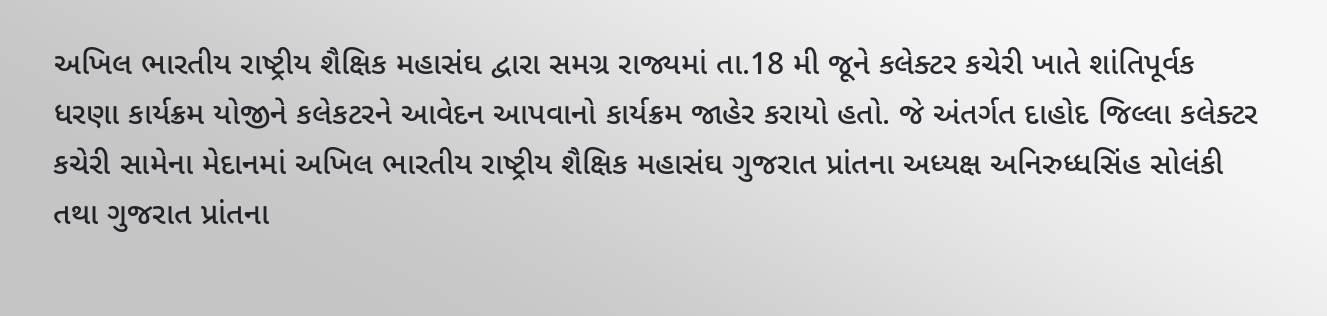અખિલ ભારતીય રાષ્ટ્રીય શૈક્ષિક મહાસંઘ દ્વારા સમગ્ર રાજ્યમાં તા.18 મી જૂને કલેક્ટર કચેરી ખાતે શાંતિપૂર્વક ધરણા કાર્યક્રમ યોજીને કલેકટરને આવેદન આપવાનો કાર્યક્રમ જાહેર કરાયો હતો. જે અંતર્ગત દાહોદ જિલ્લા કલેક્ટર કચેરી સામેના મેદાનમાં અખિલ ભારતીય રાષ્ટ્રીય શૈક્ષિક મહાસંઘ ગુજરાત પ્રાંતના અધ્યક્ષ અનિરુધ્ધસિંહ સોલંકી તથા ગુજરાત પ્રાંતના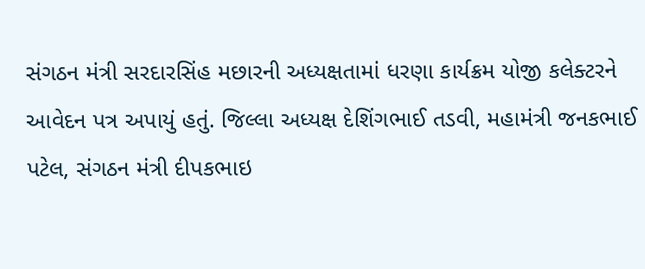સંગઠન મંત્રી સરદારસિંહ મછારની અધ્યક્ષતામાં ધરણા કાર્યક્રમ યોજી કલેક્ટરને આવેદન પત્ર અપાયું હતું. જિલ્લા અધ્યક્ષ દેશિંગભાઈ તડવી, મહામંત્રી જનકભાઈ પટેલ, સંગઠન મંત્રી દીપકભાઇ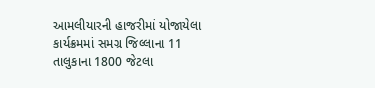આમલીયારની હાજરીમાં યોજાયેલા કાર્યક્રમમાં સમગ્ર જિલ્લાના 11 તાલુકાના 1800 જેટલા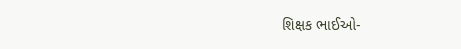શિક્ષક ભાઈઓ-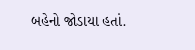બહેનો જોડાયા હતાં.